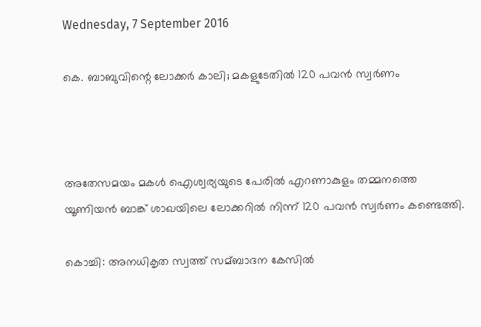Wednesday, 7 September 2016

കെ. ബാബുവിന്റെ ലോക്കര്‍ കാലി; മകളുടേതില്‍ 120 പവന്‍ സ്വര്‍ണം



അതേസമയം മകള്‍ ഐശ്വര്യയുടെ പേരില്‍ എറണാകുളം തമ്മനത്തെ യൂണിയന്‍ ബാങ്ക് ശാഖയിലെ ലോക്കറില്‍ നിന്ന് 120 പവന്‍ സ്വര്‍ണം കണ്ടെത്തി.

കൊച്ചി: അനധികൃത സ്വത്ത് സമ്ബാദന കേസില്‍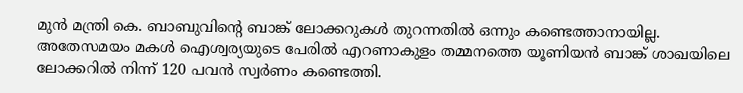മുന്‍ മന്ത്രി കെ. ബാബുവിന്റെ ബാങ്ക് ലോക്കറുകള്‍ തുറന്നതില്‍ ഒന്നും കണ്ടെത്താനായില്ല. അതേസമയം മകള്‍ ഐശ്വര്യയുടെ പേരില്‍ എറണാകുളം തമ്മനത്തെ യൂണിയന്‍ ബാങ്ക് ശാഖയിലെ ലോക്കറില്‍ നിന്ന് 120 പവന്‍ സ്വര്‍ണം കണ്ടെത്തി.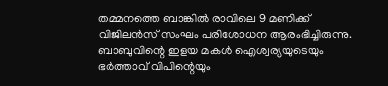തമ്മനത്തെ ബാങ്കില്‍ രാവിലെ 9 മണിക്ക് വിജിലന്‍സ് സംഘം പരിശോധന ആരംഭിച്ചിരുന്നു. ബാബുവിന്റെ ഇളയ മകള്‍ ഐശ്വര്യയുടെയും ഭര്‍ത്താവ് വിപിന്റെയും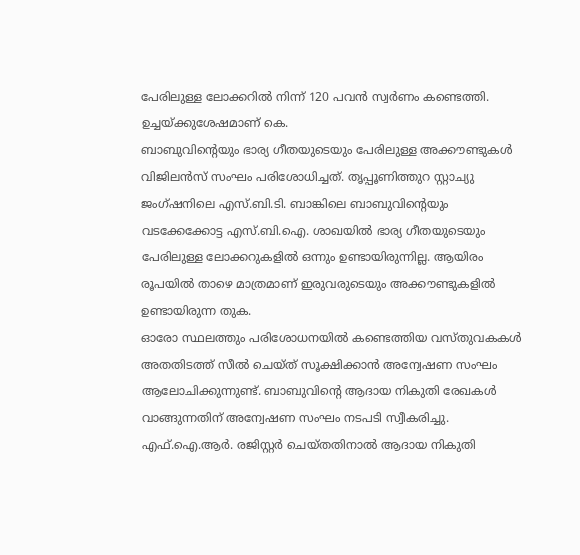പേരിലുള്ള ലോക്കറില്‍ നിന്ന് 120 പവന്‍ സ്വര്‍ണം കണ്ടെത്തി.
ഉച്ചയ്ക്കുശേഷമാണ് കെ.
ബാബുവിന്റെയും ഭാര്യ ഗീതയുടെയും പേരിലുള്ള അക്കൗണ്ടുകള്‍ വിജിലന്‍സ് സംഘം പരിശോധിച്ചത്. തൃപ്പൂണിത്തുറ സ്റ്റാച്യു ജംഗ്ഷനിലെ എസ്.ബി.ടി. ബാങ്കിലെ ബാബുവിന്റെയും വടക്കേക്കോട്ട എസ്.ബി.ഐ. ശാഖയില്‍ ഭാര്യ ഗീതയുടെയും പേരിലുള്ള ലോക്കറുകളില്‍ ഒന്നും ഉണ്ടായിരുന്നില്ല. ആയിരം രൂപയില്‍ താഴെ മാത്രമാണ് ഇരുവരുടെയും അക്കൗണ്ടുകളില്‍ ഉണ്ടായിരുന്ന തുക.
ഓരോ സ്ഥലത്തും പരിശോധനയില്‍ കണ്ടെത്തിയ വസ്തുവകകള്‍ അതതിടത്ത് സീല്‍ ചെയ്ത് സൂക്ഷിക്കാന്‍ അന്വേഷണ സംഘം ആലോചിക്കുന്നുണ്ട്. ബാബുവിന്റെ ആദായ നികുതി രേഖകള്‍ വാങ്ങുന്നതിന് അന്വേഷണ സംഘം നടപടി സ്വീകരിച്ചു. എഫ്.ഐ.ആര്‍. രജിസ്റ്റര്‍ ചെയ്തതിനാല്‍ ആദായ നികുതി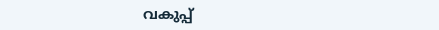വകുപ്പ്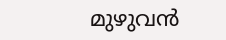മുഴുവന്‍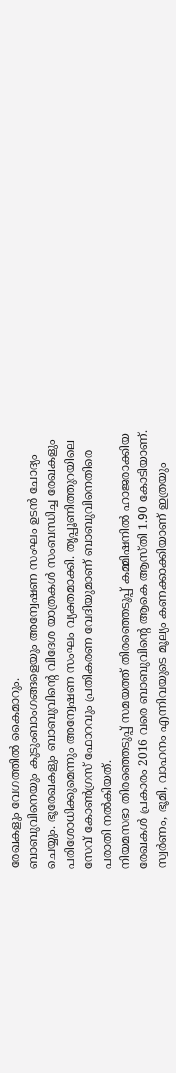രേഖകളും വേഗത്തില്‍ കൈമാറും.
ബാബുവിനെയും കുടുംബാംഗങ്ങളെയും അന്വേഷണ സംഘം ഉടന്‍ ചോദ്യം ചെയ്യും. ഭൂരേഖകളും ബാബുവിന്റെ വിദേശ യാത്രകള്‍ സംബന്ധിച്ച രേഖകളും പരിശോധിക്കുമെന്നും അന്വേഷണ സംഘം വ്യക്തമാക്കി. തൃപ്പൂണിത്തുറയിലെ സേവ് കോണ്‍ഗ്രസ് ഫോറവും പ്രതികരണ വേദിയുമാണ് ബാബുവിനെതിരെ പരാതി നല്‍കിയത്.
നിയമസഭാ തിരഞ്ഞെടുപ്പ് സമയത്ത് തിരഞ്ഞെടുപ്പ് കമ്മിഷനില്‍ ഹാജരാക്കിയ രേഖകള്‍ പ്രകാരം 2016 വരെ ബാബുവിന്റെ ആകെ ആസ്തി 1.90 കോടിയാണ്. സ്വര്‍ണം, ഭൂമി, വാഹനം എന്നിവയുടെ മൂല്യം കണക്കാക്കിയാണ് ഇത്രയും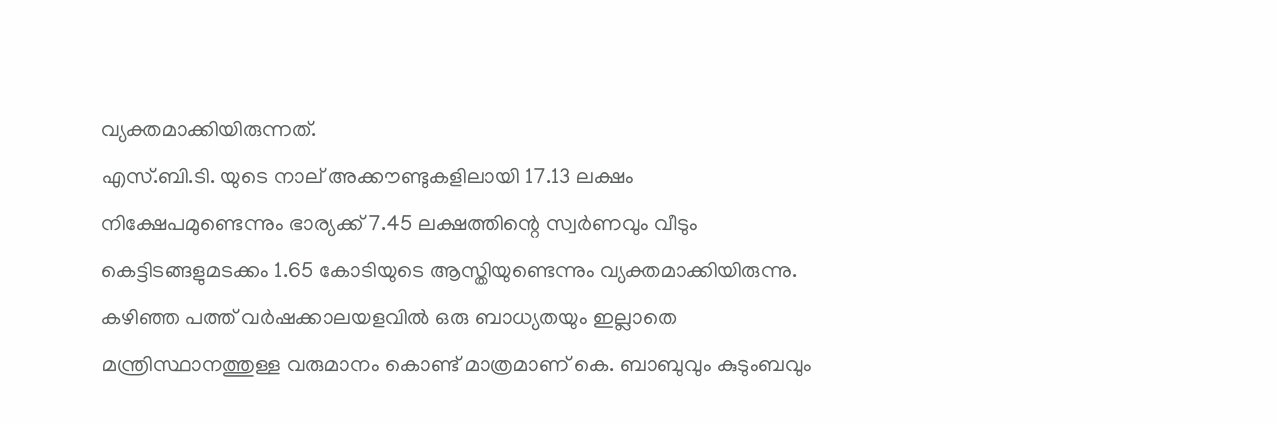വ്യക്തമാക്കിയിരുന്നത്.
എസ്.ബി.ടി. യുടെ നാല് അക്കൗണ്ടുകളിലായി 17.13 ലക്ഷം നിക്ഷേപമുണ്ടെന്നും ഭാര്യക്ക് 7.45 ലക്ഷത്തിന്റെ സ്വര്‍ണവും വീടും കെട്ടിടങ്ങളുമടക്കം 1.65 കോടിയുടെ ആസ്തിയുണ്ടെന്നും വ്യക്തമാക്കിയിരുന്നു. കഴിഞ്ഞ പത്ത് വര്‍ഷക്കാലയളവില്‍ ഒരു ബാധ്യതയും ഇല്ലാതെ മന്ത്രിസ്ഥാനത്തുള്ള വരുമാനം കൊണ്ട് മാത്രമാണ് കെ. ബാബുവും കുടുംബവും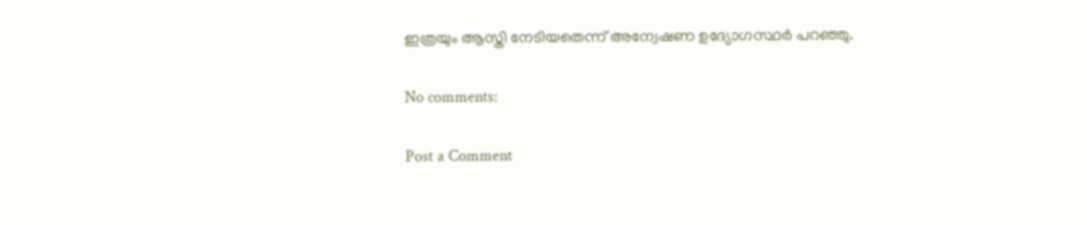ഇത്രയും ആസ്തി നേടിയതെന്ന് അന്വേഷണ ഉദ്യോഗസ്ഥര്‍ പറഞ്ഞു.

No comments:

Post a Comment